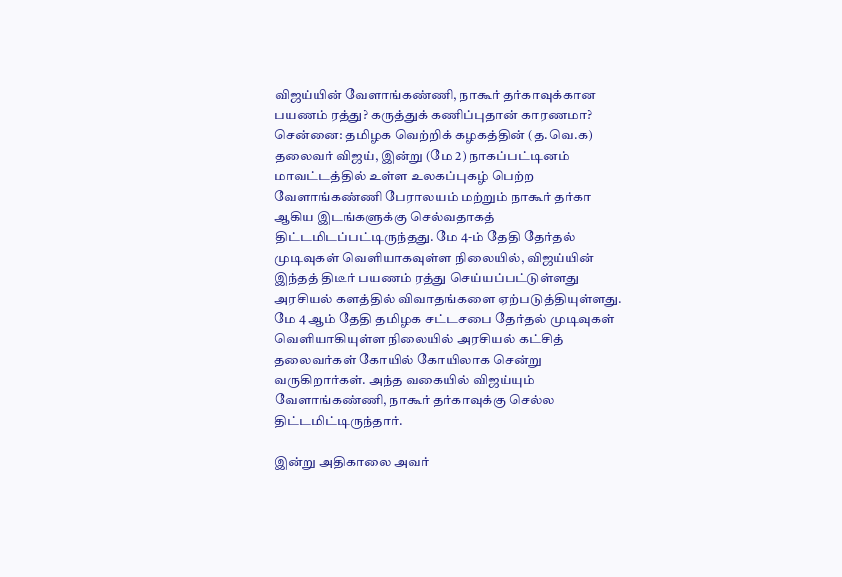விஜய்யின் வேளாங்கண்ணி, நாகூர் தர்காவுக்கான பயணம் ரத்து? கருத்துக் கணிப்புதான் காரணமா?
சென்னை: தமிழக வெற்றிக் கழகத்தின் (த.வெ.க) தலைவர் விஜய், இன்று (மே 2) நாகப்பட்டினம் மாவட்டத்தில் உள்ள உலகப்புகழ் பெற்ற வேளாங்கண்ணி பேராலயம் மற்றும் நாகூர் தர்கா ஆகிய இடங்களுக்கு செல்வதாகத் திட்டமிடப்பட்டிருந்தது. மே 4-ம் தேதி தேர்தல் முடிவுகள் வெளியாகவுள்ள நிலையில், விஜய்யின் இந்தத் திடீர் பயணம் ரத்து செய்யப்பட்டுள்ளது அரசியல் களத்தில் விவாதங்களை ஏற்படுத்தியுள்ளது.
மே 4 ஆம் தேதி தமிழக சட்டசபை தேர்தல் முடிவுகள் வெளியாகியுள்ள நிலையில் அரசியல் கட்சித் தலைவர்கள் கோயில் கோயிலாக சென்று வருகிறார்கள். அந்த வகையில் விஜய்யும் வேளாங்கண்ணி, நாகூர் தர்காவுக்கு செல்ல திட்டமிட்டிருந்தார்.

இன்று அதிகாலை அவர்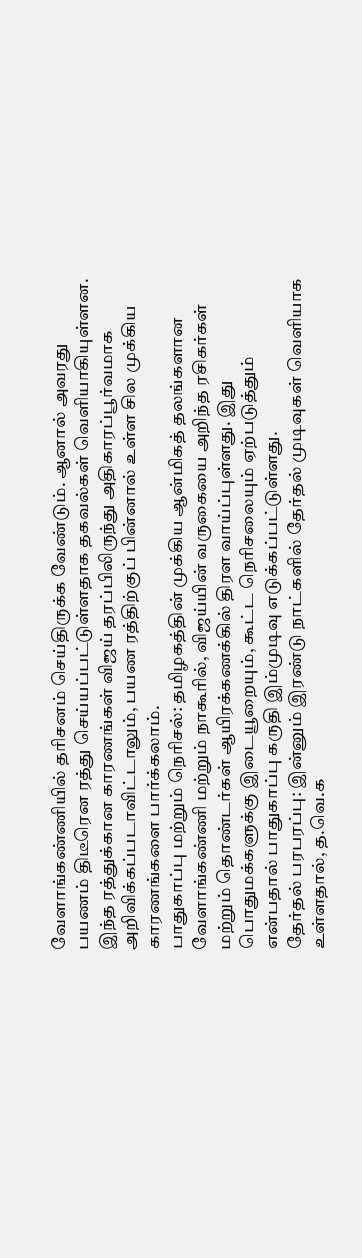வேளாங்கண்ணியில் தரிசனம் செய்திருக்க வேண்டும். ஆனால் அவரது பயணம் திடீரென ரத்து செய்யப்பட்டுள்ளதாக தகவல்கள் வெளியாகியுள்ளன. இந்த ரத்துக்கான காரணங்கள் விஜய் தரப்பிலிருந்து அதிகாரப்பூர்வமாக அறிவிக்கப்படாவிட்டாலும், பயண ரத்திற்குப் பின்னால் உள்ள சில முக்கிய காரணங்களை பார்க்கலாம்.
பாதுகாப்பு மற்றும் நெரிசல்: தமிழகத்தின் முக்கிய ஆன்மிகத் தலங்களான வேளாங்கண்ணி மற்றும் நாகூரில், விஜய்யின் வருகையை அறிந்த ரசிகர்கள் மற்றும் தொண்டர்கள் ஆயிரக்கணக்கில் திரள வாய்ப்புள்ளது. இது பொதுமக்களுக்கு இடையூறையும், கூட்ட நெரிசலையும் ஏற்படுத்தும் என்பதால் பாதுகாப்பு கருதி இம்முடிவு எடுக்கப்பட்டுள்ளது.
தேர்தல் பரபரப்பு: இன்னும் இரண்டு நாட்களில் தேர்தல் முடிவுகள் வெளியாக உள்ளதால், த.வெ.க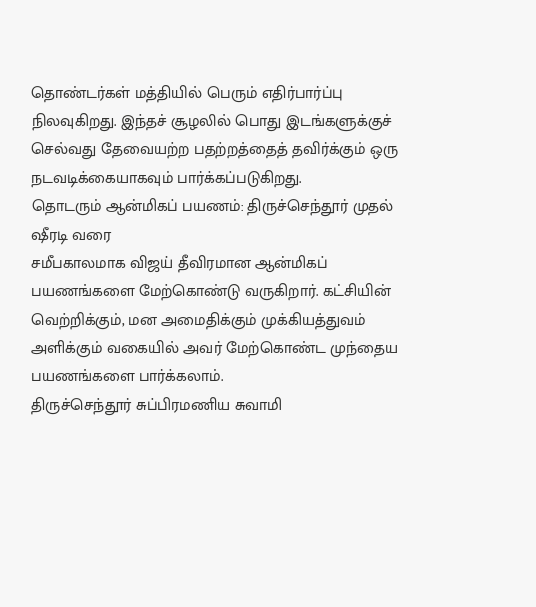தொண்டர்கள் மத்தியில் பெரும் எதிர்பார்ப்பு நிலவுகிறது. இந்தச் சூழலில் பொது இடங்களுக்குச் செல்வது தேவையற்ற பதற்றத்தைத் தவிர்க்கும் ஒரு நடவடிக்கையாகவும் பார்க்கப்படுகிறது.
தொடரும் ஆன்மிகப் பயணம்: திருச்செந்தூர் முதல் ஷீரடி வரை
சமீபகாலமாக விஜய் தீவிரமான ஆன்மிகப் பயணங்களை மேற்கொண்டு வருகிறார். கட்சியின் வெற்றிக்கும், மன அமைதிக்கும் முக்கியத்துவம் அளிக்கும் வகையில் அவர் மேற்கொண்ட முந்தைய பயணங்களை பார்க்கலாம்.
திருச்செந்தூர் சுப்பிரமணிய சுவாமி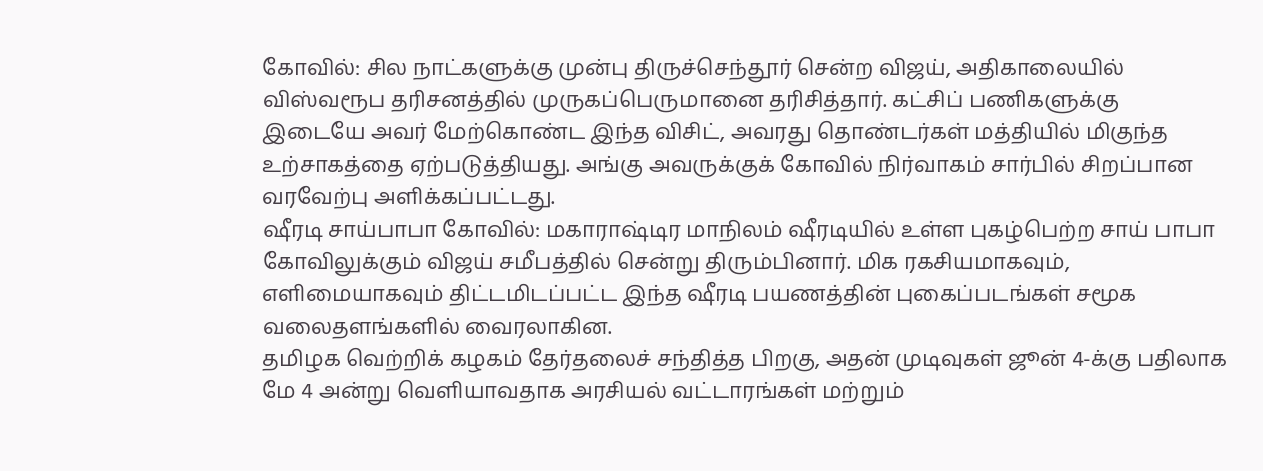கோவில்: சில நாட்களுக்கு முன்பு திருச்செந்தூர் சென்ற விஜய், அதிகாலையில் விஸ்வரூப தரிசனத்தில் முருகப்பெருமானை தரிசித்தார். கட்சிப் பணிகளுக்கு இடையே அவர் மேற்கொண்ட இந்த விசிட், அவரது தொண்டர்கள் மத்தியில் மிகுந்த உற்சாகத்தை ஏற்படுத்தியது. அங்கு அவருக்குக் கோவில் நிர்வாகம் சார்பில் சிறப்பான வரவேற்பு அளிக்கப்பட்டது.
ஷீரடி சாய்பாபா கோவில்: மகாராஷ்டிர மாநிலம் ஷீரடியில் உள்ள புகழ்பெற்ற சாய் பாபா கோவிலுக்கும் விஜய் சமீபத்தில் சென்று திரும்பினார். மிக ரகசியமாகவும், எளிமையாகவும் திட்டமிடப்பட்ட இந்த ஷீரடி பயணத்தின் புகைப்படங்கள் சமூக வலைதளங்களில் வைரலாகின.
தமிழக வெற்றிக் கழகம் தேர்தலைச் சந்தித்த பிறகு, அதன் முடிவுகள் ஜூன் 4-க்கு பதிலாக மே 4 அன்று வெளியாவதாக அரசியல் வட்டாரங்கள் மற்றும்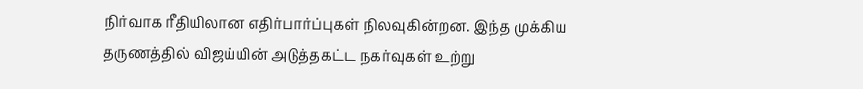நிர்வாக ரீதியிலான எதிர்பார்ப்புகள் நிலவுகின்றன. இந்த முக்கிய தருணத்தில் விஜய்யின் அடுத்தகட்ட நகர்வுகள் உற்று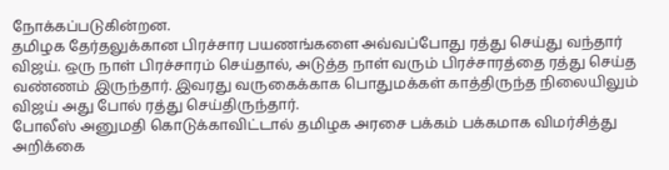நோக்கப்படுகின்றன.
தமிழக தேர்தலுக்கான பிரச்சார பயணங்களை அவ்வப்போது ரத்து செய்து வந்தார் விஜய். ஒரு நாள் பிரச்சாரம் செய்தால், அடுத்த நாள் வரும் பிரச்சாரத்தை ரத்து செய்த வண்ணம் இருந்தார். இவரது வருகைக்காக பொதுமக்கள் காத்திருந்த நிலையிலும் விஜய் அது போல் ரத்து செய்திருந்தார்.
போலீஸ் அனுமதி கொடுக்காவிட்டால் தமிழக அரசை பக்கம் பக்கமாக விமர்சித்து அறிக்கை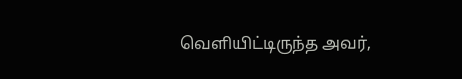வெளியிட்டிருந்த அவர்,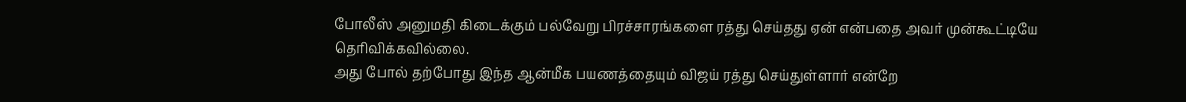போலீஸ் அனுமதி கிடைக்கும் பல்வேறு பிரச்சாரங்களை ரத்து செய்தது ஏன் என்பதை அவர் முன்கூட்டியே தெரிவிக்கவில்லை.
அது போல் தற்போது இந்த ஆன்மீக பயணத்தையும் விஜய் ரத்து செய்துள்ளார் என்றே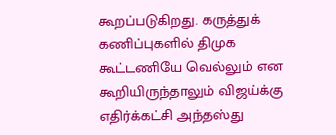கூறப்படுகிறது. கருத்துக் கணிப்புகளில் திமுக கூட்டணியே வெல்லும் என கூறியிருந்தாலும் விஜய்க்கு எதிர்க்கட்சி அந்தஸ்து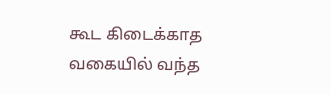கூட கிடைக்காத வகையில் வந்த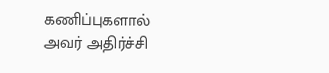கணிப்புகளால் அவர் அதிர்ச்சி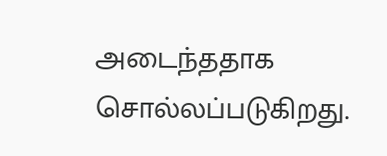அடைந்ததாக சொல்லப்படுகிறது.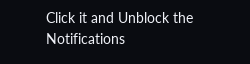Click it and Unblock the Notifications